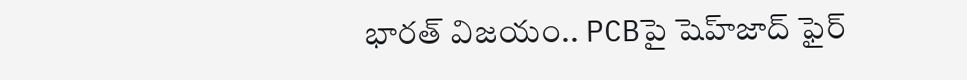భారత్ విజయం.. PCBపై షెహ్‌జాద్ ఫైర్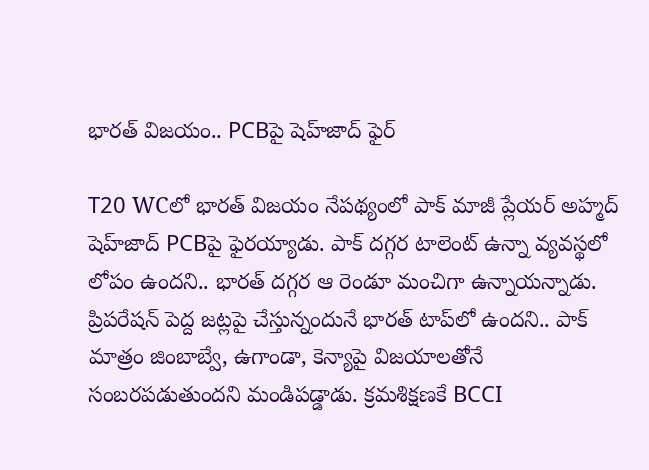భారత్ విజయం.. PCBపై షెహ్‌జాద్ ఫైర్

T20 WCలో భారత్ విజయం నేపథ్యంలో పాక్ మాజీ ప్లేయర్ అహ్మద్ షెహ్‌జాద్ PCBపై ఫైరయ్యాడు. పాక్ దగ్గర టాలెంట్ ఉన్నా వ్యవస్థలో లోపం ఉందని.. భారత్ దగ్గర ఆ రెండూ మంచిగా ఉన్నాయన్నాడు. ప్రిపరేషన్ పెద్ద జట్లపై చేస్తున్నందునే భారత్ టాప్‌లో ఉందని.. పాక్ మాత్రం జింబాబ్వే, ఉగాండా, కెన్యాపై విజయాలతోనే సంబరపడుతుందని మండిపడ్డాడు. క్రమశిక్షణకే BCCI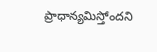ప్రాధాన్యమిస్తోందని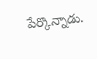పేర్కొన్నాడు.